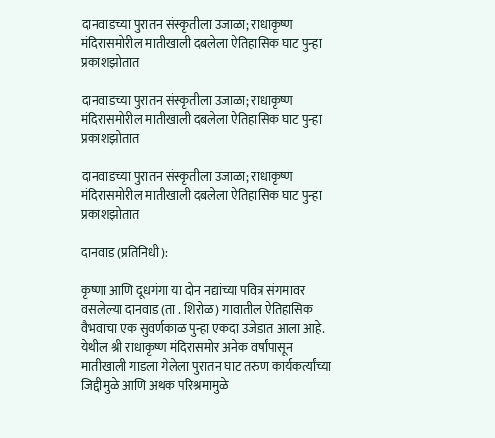दानवाडच्या पुरातन संस्कृतीला उजाळा; राधाकृष्ण मंदिरासमोरील मातीखाली दबलेला ऐतिहासिक घाट पुन्हा प्रकाशझोतात

दानवाडच्या पुरातन संस्कृतीला उजाळा; राधाकृष्ण मंदिरासमोरील मातीखाली दबलेला ऐतिहासिक घाट पुन्हा प्रकाशझोतात

दानवाडच्या पुरातन संस्कृतीला उजाळा; राधाकृष्ण मंदिरासमोरील मातीखाली दबलेला ऐतिहासिक घाट पुन्हा प्रकाशझोतात

दानवाड (प्रतिनिधी):

कृष्णा आणि दूधगंगा या दोन नद्यांच्या पवित्र संगमावर वसलेल्या दानवाड (ता . शिरोळ) गावातील ऐतिहासिक वैभवाचा एक सुवर्णकाळ पुन्हा एकदा उजेडात आला आहे. येथील श्री राधाकृष्ण मंदिरासमोर अनेक वर्षांपासून मातीखाली गाडला गेलेला पुरातन घाट तरुण कार्यकर्त्यांच्या जिद्दीमुळे आणि अथक परिश्रमामुळे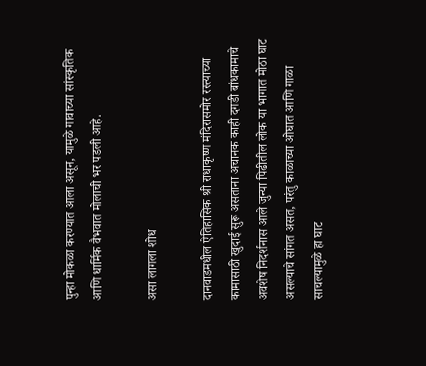पुन्हा मोकळा करण्यात आला असून, यामुळे गावाच्या सांस्कृतिक आणि धार्मिक वैभवात मोलाची भर पडली आहे.

असा लागला शोध

दानवाडमधील ऐतिहासिक श्री राधाकृष्ण मंदिरासमोर रस्त्याच्या कामासाठी खुदाई सुरू असताना अचानक काही दगडी बांधकामाचे अवशेष निदर्शनास आले जुन्या पिढीतील लोक या भागात मोठा घाट असल्याचे सांगत असत, परंतु काळाच्या ओघात आणि गाळा साचल्यामुळे हा घाट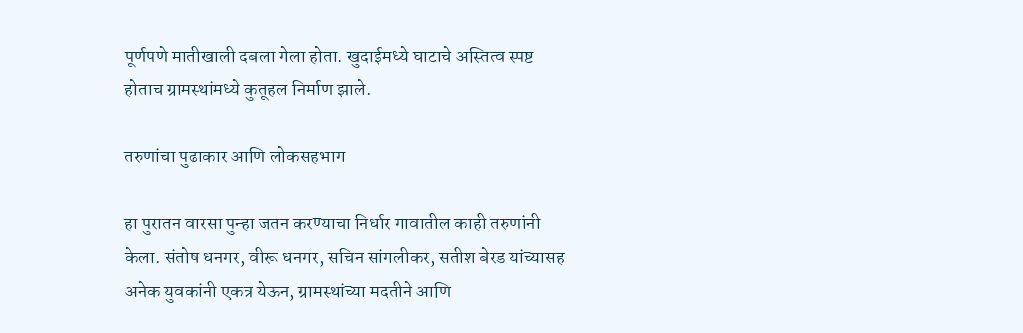पूर्णपणे मातीखाली दबला गेला होता. खुदाईमध्ये घाटाचे अस्तित्व स्पष्ट होताच ग्रामस्थांमध्ये कुतूहल निर्माण झाले.

तरुणांचा पुढाकार आणि लोकसहभाग

हा पुरातन वारसा पुन्हा जतन करण्याचा निर्धार गावातील काही तरुणांनी केला. संतोष धनगर, वीरू धनगर, सचिन सांगलीकर, सतीश बेरड यांच्यासह अनेक युवकांनी एकत्र येऊन, ग्रामस्थांच्या मदतीने आणि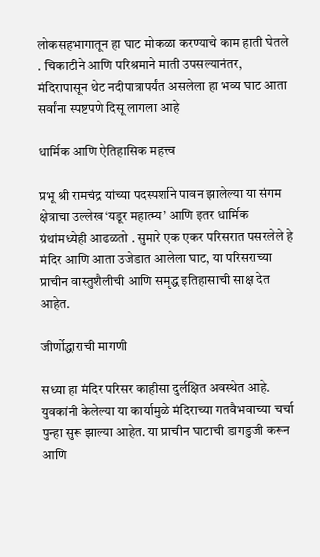लोकसहभागातून हा घाट मोकळा करण्याचे काम हाती घेतले . चिकाटीने आणि परिश्रमाने माती उपसल्यानंतर, मंदिरापासून थेट नदीपात्रापर्यंत असलेला हा भव्य घाट आता सर्वांना स्पष्टपणे दिसू लागला आहे

धार्मिक आणि ऐतिहासिक महत्त्व

प्रभू श्री रामचंद्र यांच्या पदस्पर्शाने पावन झालेल्या या संगम क्षेत्राचा उल्लेख ‘यडूर महात्म्य’ आणि इतर धार्मिक ग्रंथांमध्येही आढळतो . सुमारे एक एकर परिसरात पसरलेले हे मंदिर आणि आता उजेडात आलेला घाट, या परिसराच्या प्राचीन वास्तुशैलीची आणि समृद्ध इतिहासाची साक्ष देत आहेत.

जीर्णोद्धाराची मागणी

सध्या हा मंदिर परिसर काहीसा दुर्लक्षित अवस्थेत आहे. युवकांनी केलेल्या या कार्यामुळे मंदिराच्या गतवैभवाच्या चर्चा पुन्हा सुरू झाल्या आहेत. या प्राचीन घाटाची डागडुजी करून आणि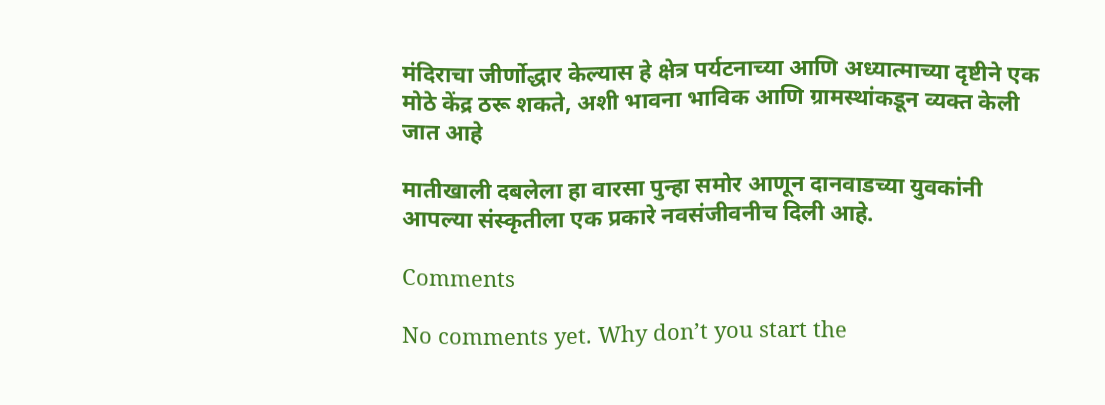मंदिराचा जीर्णोद्धार केल्यास हे क्षेत्र पर्यटनाच्या आणि अध्यात्माच्या दृष्टीने एक मोठे केंद्र ठरू शकते, अशी भावना भाविक आणि ग्रामस्थांकडून व्यक्त केली जात आहे

मातीखाली दबलेला हा वारसा पुन्हा समोर आणून दानवाडच्या युवकांनी आपल्या संस्कृतीला एक प्रकारे नवसंजीवनीच दिली आहे.

Comments

No comments yet. Why don’t you start the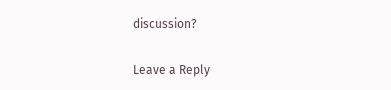discussion?

Leave a Reply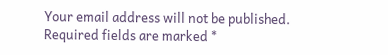Your email address will not be published. Required fields are marked *